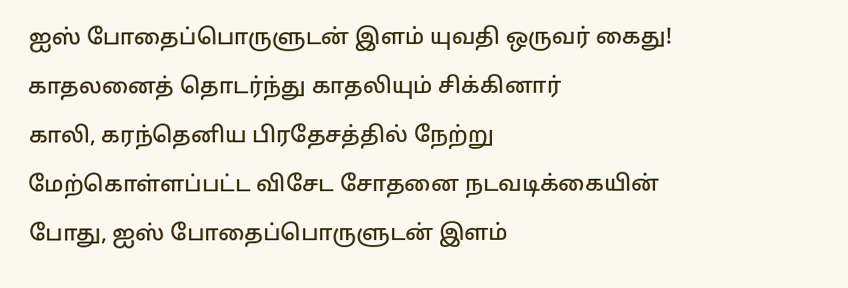ஐஸ் போதைப்பொருளுடன் இளம் யுவதி ஒருவர் கைது! காதலனைத் தொடர்ந்து காதலியும் சிக்கினார்
காலி, கரந்தெனிய பிரதேசத்தில் நேற்று மேற்கொள்ளப்பட்ட விசேட சோதனை நடவடிக்கையின் போது, ஐஸ் போதைப்பொருளுடன் இளம்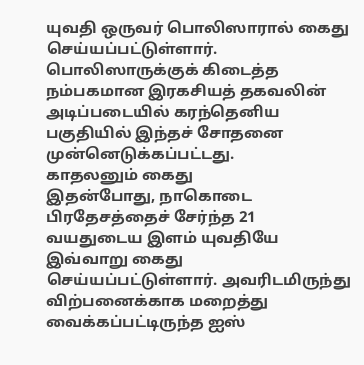யுவதி ஒருவர் பொலிஸாரால் கைது செய்யப்பட்டுள்ளார்.
பொலிஸாருக்குக் கிடைத்த நம்பகமான இரகசியத் தகவலின் அடிப்படையில் கரந்தெனிய பகுதியில் இந்தச் சோதனை முன்னெடுக்கப்பட்டது.
காதலனும் கைது
இதன்போது, நாகொடை பிரதேசத்தைச் சேர்ந்த 21 வயதுடைய இளம் யுவதியே இவ்வாறு கைது செய்யப்பட்டுள்ளார். அவரிடமிருந்து விற்பனைக்காக மறைத்து வைக்கப்பட்டிருந்த ஐஸ்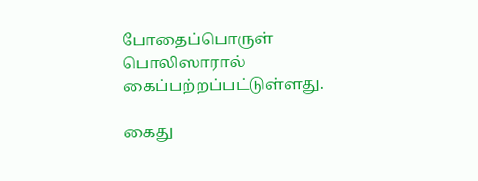போதைப்பொருள் பொலிஸாரால் கைப்பற்றப்பட்டுள்ளது.

கைது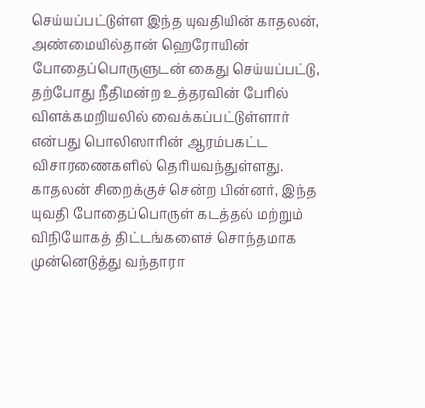செய்யப்பட்டுள்ள இந்த யுவதியின் காதலன், அண்மையில்தான் ஹெரோயின் போதைப்பொருளுடன் கைது செய்யப்பட்டு, தற்போது நீதிமன்ற உத்தரவின் பேரில் விளக்கமறியலில் வைக்கப்பட்டுள்ளார் என்பது பொலிஸாரின் ஆரம்பகட்ட விசாரணைகளில் தெரியவந்துள்ளது.
காதலன் சிறைக்குச் சென்ற பின்னர், இந்த யுவதி போதைப்பொருள் கடத்தல் மற்றும் விநியோகத் திட்டங்களைச் சொந்தமாக முன்னெடுத்து வந்தாரா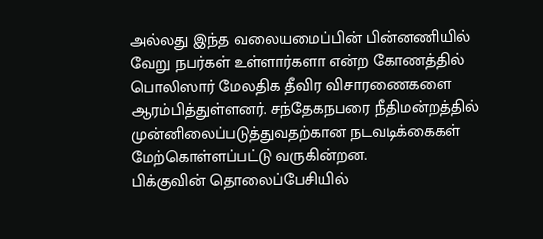அல்லது இந்த வலையமைப்பின் பின்னணியில் வேறு நபர்கள் உள்ளார்களா என்ற கோணத்தில் பொலிஸார் மேலதிக தீவிர விசாரணைகளை ஆரம்பித்துள்ளனர். சந்தேகநபரை நீதிமன்றத்தில் முன்னிலைப்படுத்துவதற்கான நடவடிக்கைகள் மேற்கொள்ளப்பட்டு வருகின்றன.
பிக்குவின் தொலைப்பேசியில்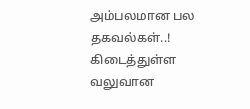அம்பலமான பல தகவல்கள்..! கிடைத்துள்ள வலுவான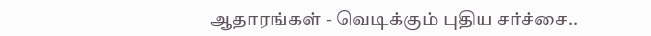ஆதாரங்கள் - வெடிக்கும் புதிய சர்ச்சை..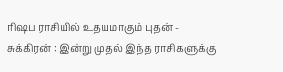ரிஷப ராசியில் உதயமாகும் புதன் - சுக்கிரன் : இன்று முதல் இந்த ராசிகளுக்கு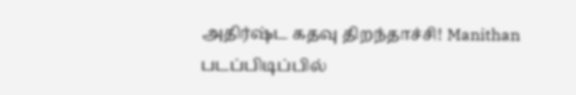அதிர்ஷ்ட கதவு திறந்தாச்சி! Manithan
படப்பிடிப்பில்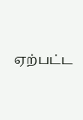ஏற்பட்ட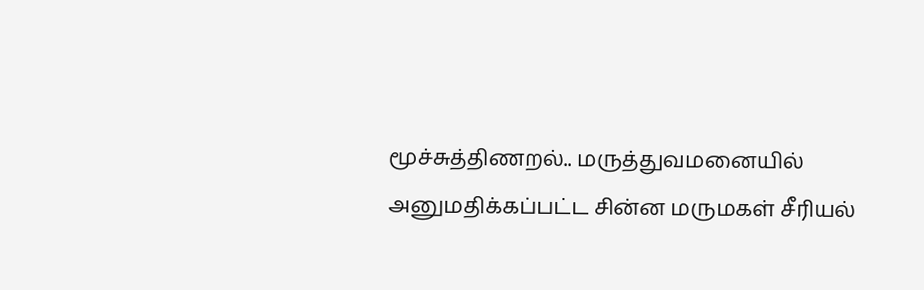மூச்சுத்திணறல்.. மருத்துவமனையில் அனுமதிக்கப்பட்ட சின்ன மருமகள் சீரியல்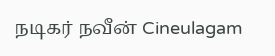நடிகர் நவீன் Cineulagam